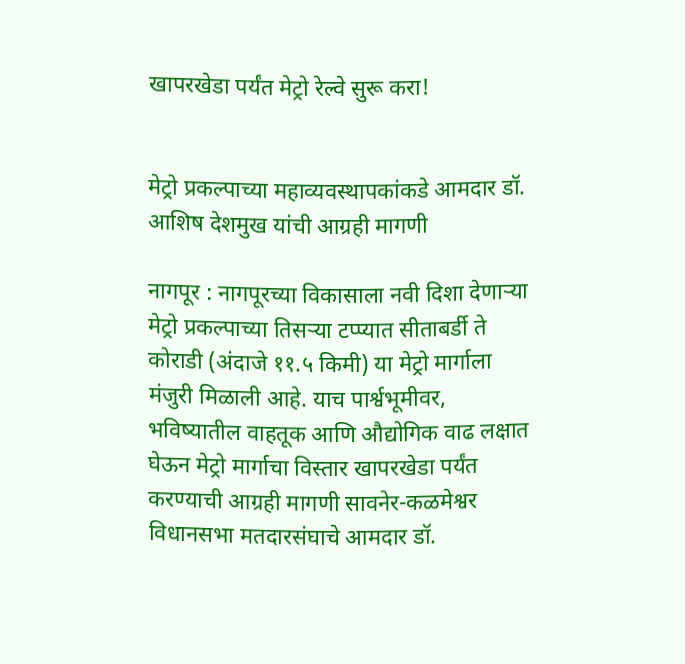खापरखेडा पर्यंत मेट्रो रेल्वे सुरू करा!


मेट्रो प्रकल्पाच्या महाव्यवस्थापकांकडे आमदार डॉ. आशिष देशमुख यांची आग्रही मागणी

नागपूर : नागपूरच्या विकासाला नवी दिशा देणाऱ्या मेट्रो प्रकल्पाच्या तिसऱ्या टप्प्यात सीताबर्डी ते कोराडी (अंदाजे ११.५ किमी) या मेट्रो मार्गाला मंजुरी मिळाली आहे. याच पार्श्वभूमीवर, भविष्यातील वाहतूक आणि औद्योगिक वाढ लक्षात घेऊन मेट्रो मार्गाचा विस्तार खापरखेडा पर्यंत करण्याची आग्रही मागणी सावनेर-कळमेश्वर विधानसभा मतदारसंघाचे आमदार डॉ.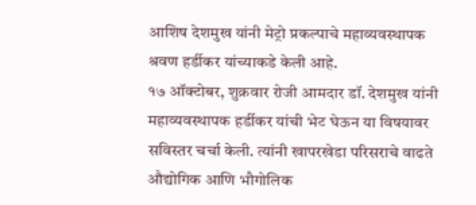आशिष देशमुख यांनी मेट्रो प्रकल्पाचे महाव्यवस्थापक श्रवण हर्डीकर यांच्याकडे केली आहे.
१७ ऑक्टोबर, शुक्रवार रोजी आमदार डॉ. देशमुख यांनी महाव्यवस्थापक हर्डीकर यांची भेट घेऊन या विषयावर सविस्तर चर्चा केली. त्यांनी खापरखेडा परिसराचे वाढते औद्योगिक आणि भौगोलिक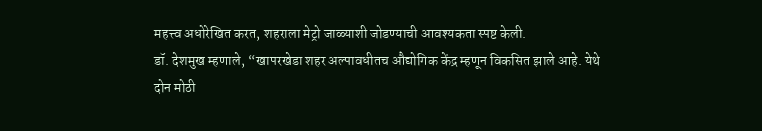महत्त्व अधोरेखित करत, शहराला मेट्रो जाळ्याशी जोडण्याची आवश्यकता स्पष्ट केली.
डॉ. देशमुख म्हणाले, “खापरखेडा शहर अल्पावधीतच औद्योगिक केंद्र म्हणून विकसित झाले आहे. येथे दोन मोठी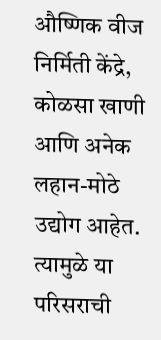औष्णिक वीज निर्मिती केंद्रे, कोळसा खाणी आणि अनेक लहान-मोठे उद्योग आहेत. त्यामुळे या परिसराची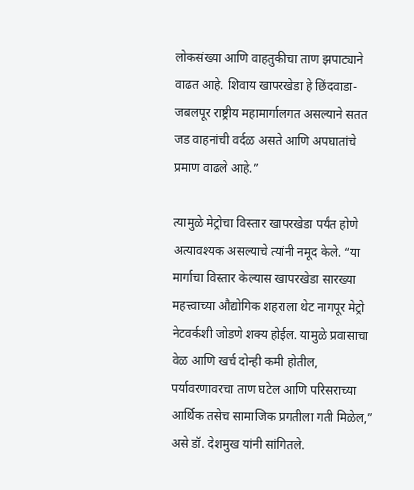लोकसंख्या आणि वाहतुकीचा ताण झपाट्याने वाढत आहे. शिवाय खापरखेडा हे छिंदवाडा-जबलपूर राष्ट्रीय महामार्गालगत असल्याने सतत जड वाहनांची वर्दळ असते आणि अपघातांचे प्रमाण वाढले आहे.”

त्यामुळे मेट्रोचा विस्तार खापरखेडा पर्यंत होणे अत्यावश्यक असल्याचे त्यांनी नमूद केले. “या मार्गाचा विस्तार केल्यास खापरखेडा सारख्या महत्त्वाच्या औद्योगिक शहराला थेट नागपूर मेट्रो नेटवर्कशी जोडणे शक्य होईल. यामुळे प्रवासाचा वेळ आणि खर्च दोन्ही कमी होतील, पर्यावरणावरचा ताण घटेल आणि परिसराच्या आर्थिक तसेच सामाजिक प्रगतीला गती मिळेल,” असे डॉ. देशमुख यांनी सांगितले.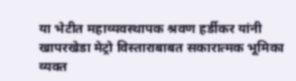या भेटीत महाव्यवस्थापक श्रवण हर्डीकर यांनी खापरखेडा मेट्रो विस्ताराबाबत सकारात्मक भूमिका व्यक्त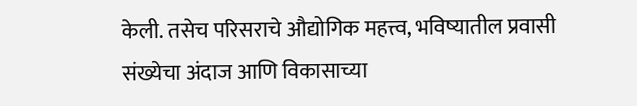केली. तसेच परिसराचे औद्योगिक महत्त्व, भविष्यातील प्रवासी संख्येचा अंदाज आणि विकासाच्या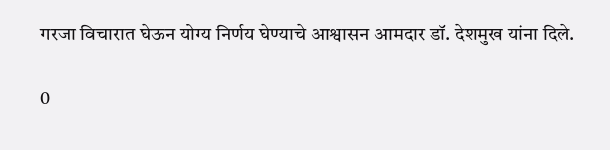गरजा विचारात घेऊन योग्य निर्णय घेण्याचे आश्वासन आमदार डॉ. देशमुख यांना दिले.

0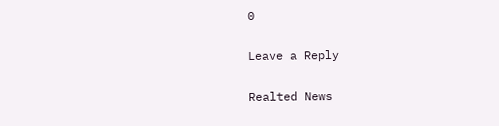0

Leave a Reply

Realted News